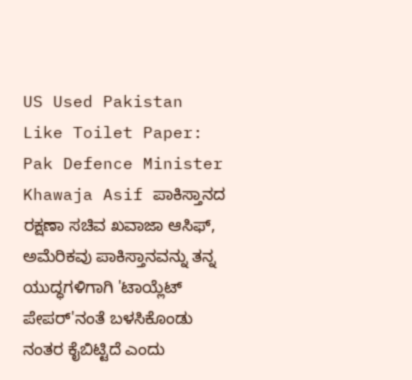US Used Pakistan Like Toilet Paper: Pak Defence Minister Khawaja Asif ಪಾಕಿಸ್ತಾನದ ರಕ್ಷಣಾ ಸಚಿವ ಖವಾಜಾ ಆಸಿಫ್, ಅಮೆರಿಕವು ಪಾಕಿಸ್ತಾನವನ್ನು ತನ್ನ ಯುದ್ಧಗಳಿಗಾಗಿ 'ಟಾಯ್ಲೆಟ್ ಪೇಪರ್'ನಂತೆ ಬಳಸಿಕೊಂಡು ನಂತರ ಕೈಬಿಟ್ಟಿದೆ ಎಂದು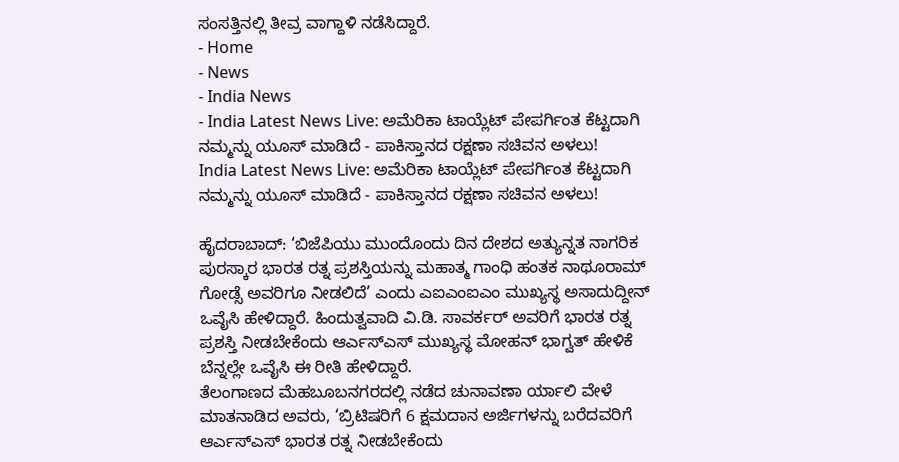ಸಂಸತ್ತಿನಲ್ಲಿ ತೀವ್ರ ವಾಗ್ದಾಳಿ ನಡೆಸಿದ್ದಾರೆ.
- Home
- News
- India News
- India Latest News Live: ಅಮೆರಿಕಾ ಟಾಯ್ಲೆಟ್ ಪೇಪರ್ಗಿಂತ ಕೆಟ್ಟದಾಗಿ ನಮ್ಮನ್ನು ಯೂಸ್ ಮಾಡಿದೆ - ಪಾಕಿಸ್ತಾನದ ರಕ್ಷಣಾ ಸಚಿವನ ಅಳಲು!
India Latest News Live: ಅಮೆರಿಕಾ ಟಾಯ್ಲೆಟ್ ಪೇಪರ್ಗಿಂತ ಕೆಟ್ಟದಾಗಿ ನಮ್ಮನ್ನು ಯೂಸ್ ಮಾಡಿದೆ - ಪಾಕಿಸ್ತಾನದ ರಕ್ಷಣಾ ಸಚಿವನ ಅಳಲು!

ಹೈದರಾಬಾದ್: ‘ಬಿಜೆಪಿಯು ಮುಂದೊಂದು ದಿನ ದೇಶದ ಅತ್ಯುನ್ನತ ನಾಗರಿಕ ಪುರಸ್ಕಾರ ಭಾರತ ರತ್ನ ಪ್ರಶಸ್ತಿಯನ್ನು ಮಹಾತ್ಮ ಗಾಂಧಿ ಹಂತಕ ನಾಥೂರಾಮ್ ಗೋಡ್ಸೆ ಅವರಿಗೂ ನೀಡಲಿದೆ’ ಎಂದು ಎಐಎಂಐಎಂ ಮುಖ್ಯಸ್ಥ ಅಸಾದುದ್ದೀನ್ ಒವೈಸಿ ಹೇಳಿದ್ದಾರೆ. ಹಿಂದುತ್ವವಾದಿ ವಿ.ಡಿ. ಸಾವರ್ಕರ್ ಅವರಿಗೆ ಭಾರತ ರತ್ನ ಪ್ರಶಸ್ತಿ ನೀಡಬೇಕೆಂದು ಆರ್ಎಸ್ಎಸ್ ಮುಖ್ಯಸ್ಥ ಮೋಹನ್ ಭಾಗ್ವತ್ ಹೇಳಿಕೆ ಬೆನ್ನಲ್ಲೇ ಒವೈಸಿ ಈ ರೀತಿ ಹೇಳಿದ್ದಾರೆ.
ತೆಲಂಗಾಣದ ಮೆಹಬೂಬನಗರದಲ್ಲಿ ನಡೆದ ಚುನಾವಣಾ ರ್ಯಾಲಿ ವೇಳೆ ಮಾತನಾಡಿದ ಅವರು, ‘ಬ್ರಿಟಿಷರಿಗೆ 6 ಕ್ಷಮದಾನ ಅರ್ಜಿಗಳನ್ನು ಬರೆದವರಿಗೆ ಆರ್ಎಸ್ಎಸ್ ಭಾರತ ರತ್ನ ನೀಡಬೇಕೆಂದು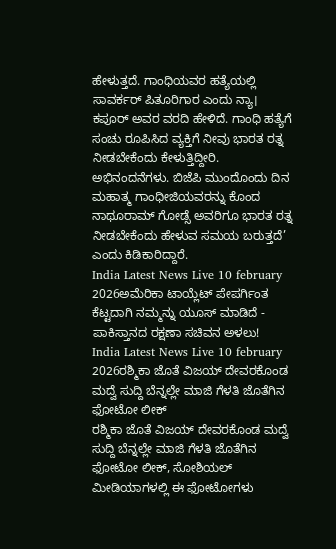ಹೇಳುತ್ತದೆ. ಗಾಂಧಿಯವರ ಹತ್ಯೆಯಲ್ಲಿ ಸಾವರ್ಕರ್ ಪಿತೂರಿಗಾರ ಎಂದು ನ್ಯಾ। ಕಪೂರ್ ಅವರ ವರದಿ ಹೇಳಿದೆ. ಗಾಂಧಿ ಹತ್ಯೆಗೆ ಸಂಚು ರೂಪಿಸಿದ ವ್ಯಕ್ತಿಗೆ ನೀವು ಭಾರತ ರತ್ನ ನೀಡಬೇಕೆಂದು ಕೇಳುತ್ತಿದ್ದೀರಿ. ಅಭಿನಂದನೆಗಳು. ಬಿಜೆಪಿ ಮುಂದೊಂದು ದಿನ ಮಹಾತ್ಮ ಗಾಂಧೀಜಿಯವರನ್ನು ಕೊಂದ ನಾಥೂರಾಮ್ ಗೋಡ್ಸೆ ಅವರಿಗೂ ಭಾರತ ರತ್ನ ನೀಡಬೇಕೆಂದು ಹೇಳುವ ಸಮಯ ಬರುತ್ತದೆ’ ಎಂದು ಕಿಡಿಕಾರಿದ್ದಾರೆ.
India Latest News Live 10 february 2026ಅಮೆರಿಕಾ ಟಾಯ್ಲೆಟ್ ಪೇಪರ್ಗಿಂತ ಕೆಟ್ಟದಾಗಿ ನಮ್ಮನ್ನು ಯೂಸ್ ಮಾಡಿದೆ - ಪಾಕಿಸ್ತಾನದ ರಕ್ಷಣಾ ಸಚಿವನ ಅಳಲು!
India Latest News Live 10 february 2026ರಶ್ಮಿಕಾ ಜೊತೆ ವಿಜಯ್ ದೇವರಕೊಂಡ ಮದ್ವೆ ಸುದ್ದಿ ಬೆನ್ನಲ್ಲೇ ಮಾಜಿ ಗೆಳತಿ ಜೊತೆಗಿನ ಫೋಟೋ ಲೀಕ್
ರಶ್ಮಿಕಾ ಜೊತೆ ವಿಜಯ್ ದೇವರಕೊಂಡ ಮದ್ವೆ ಸುದ್ದಿ ಬೆನ್ನಲ್ಲೇ ಮಾಜಿ ಗೆಳತಿ ಜೊತೆಗಿನ ಫೋಟೋ ಲೀಕ್, ಸೋಶಿಯಲ್ ಮೀಡಿಯಾಗಳಲ್ಲಿ ಈ ಫೋಟೋಗಳು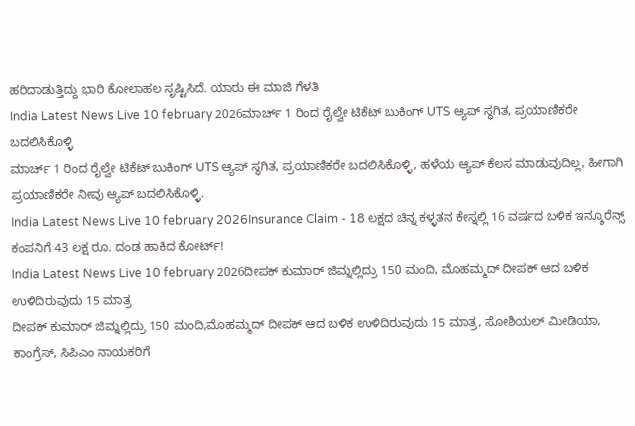ಹರಿದಾಡುತ್ತಿದ್ದು ಭಾರಿ ಕೋಲಾಹಲ ಸೃಷ್ಟಿಸಿದೆ. ಯಾರು ಈ ಮಾಜಿ ಗೆಳತಿ
India Latest News Live 10 february 2026ಮಾರ್ಚ್ 1 ರಿಂದ ರೈಲ್ವೇ ಟಿಕೆಟ್ ಬುಕಿಂಗ್ UTS ಆ್ಯಪ್ ಸ್ಥಗಿತ, ಪ್ರಯಾಣಿಕರೇ ಬದಲಿಸಿಕೊಳ್ಳಿ
ಮಾರ್ಚ್ 1 ರಿಂದ ರೈಲ್ವೇ ಟಿಕೆಟ್ ಬುಕಿಂಗ್ UTS ಆ್ಯಪ್ ಸ್ಥಗಿತ, ಪ್ರಯಾಣಿಕರೇ ಬದಲಿಸಿಕೊಳ್ಳಿ, ಹಳೆಯ ಆ್ಯಪ್ ಕೆಲಸ ಮಾಡುವುದಿಲ್ಲ, ಹೀಗಾಗಿ ಪ್ರಯಾಣಿಕರೇ ನೀವು ಆ್ಯಪ್ ಬದಲಿಸಿಕೊಳ್ಳಿ.
India Latest News Live 10 february 2026Insurance Claim - 18 ಲಕ್ಷದ ಚಿನ್ನ ಕಳ್ಳತನ ಕೇಸ್ನಲ್ಲಿ 16 ವರ್ಷದ ಬಳಿಕ ಇನ್ಶೂರೆನ್ಸ್ ಕಂಪನಿಗೆ 43 ಲಕ್ಷ ರೂ. ದಂಡ ಹಾಕಿದ ಕೋರ್ಟ್!
India Latest News Live 10 february 2026ದೀಪಕ್ ಕುಮಾರ್ ಜಿಮ್ನಲ್ಲಿದ್ರು 150 ಮಂದಿ, ಮೊಹಮ್ಮದ್ ದೀಪಕ್ ಆದ ಬಳಿಕ ಉಳಿದಿರುವುದು 15 ಮಾತ್ರ
ದೀಪಕ್ ಕುಮಾರ್ ಜಿಮ್ನಲ್ಲಿದ್ರು 150 ಮಂದಿ,ಮೊಹಮ್ಮದ್ ದೀಪಕ್ ಆದ ಬಳಿಕ ಉಳಿದಿರುವುದು 15 ಮಾತ್ರ, ಸೋಶಿಯಲ್ ಮೀಡಿಯಾ, ಕಾಂಗ್ರೆಸ್, ಸಿಪಿಎಂ ನಾಯಕರಿಗೆ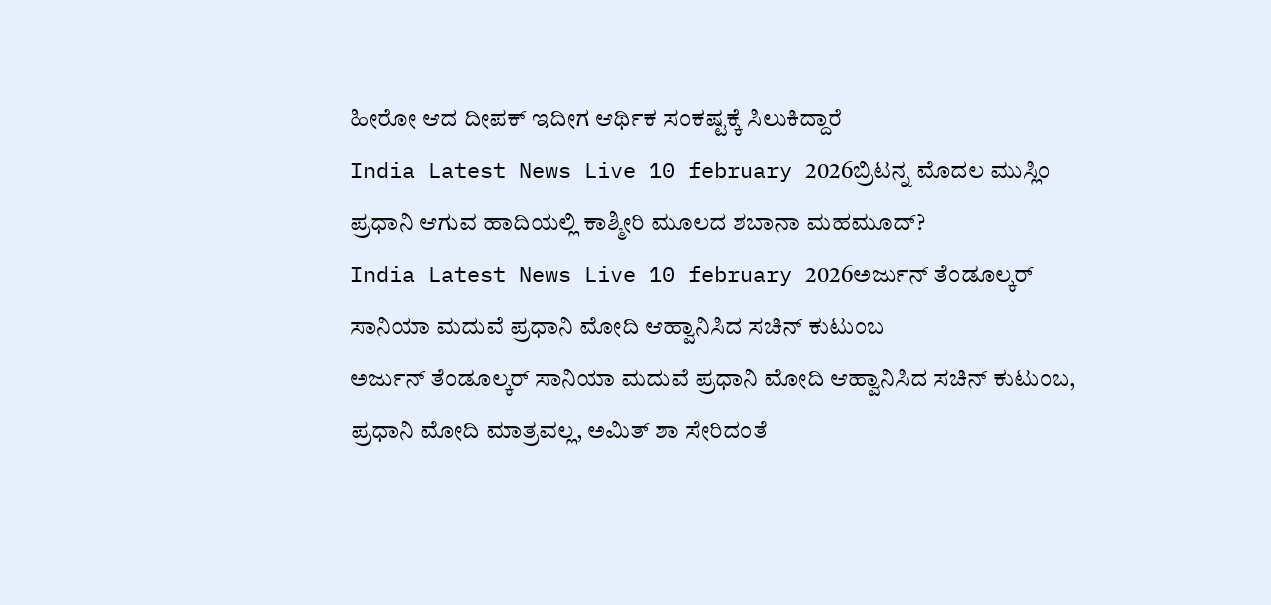ಹೀರೋ ಆದ ದೀಪಕ್ ಇದೀಗ ಆರ್ಥಿಕ ಸಂಕಷ್ಟಕ್ಕೆ ಸಿಲುಕಿದ್ದಾರೆ
India Latest News Live 10 february 2026ಬ್ರಿಟನ್ನ ಮೊದಲ ಮುಸ್ಲಿಂ ಪ್ರಧಾನಿ ಆಗುವ ಹಾದಿಯಲ್ಲಿ ಕಾಶ್ಮೀರಿ ಮೂಲದ ಶಬಾನಾ ಮಹಮೂದ್?
India Latest News Live 10 february 2026ಅರ್ಜುನ್ ತೆಂಡೂಲ್ಕರ್ ಸಾನಿಯಾ ಮದುವೆ ಪ್ರಧಾನಿ ಮೋದಿ ಆಹ್ವಾನಿಸಿದ ಸಚಿನ್ ಕುಟುಂಬ
ಅರ್ಜುನ್ ತೆಂಡೂಲ್ಕರ್ ಸಾನಿಯಾ ಮದುವೆ ಪ್ರಧಾನಿ ಮೋದಿ ಆಹ್ವಾನಿಸಿದ ಸಚಿನ್ ಕುಟುಂಬ, ಪ್ರಧಾನಿ ಮೋದಿ ಮಾತ್ರವಲ್ಲ, ಅಮಿತ್ ಶಾ ಸೇರಿದಂತೆ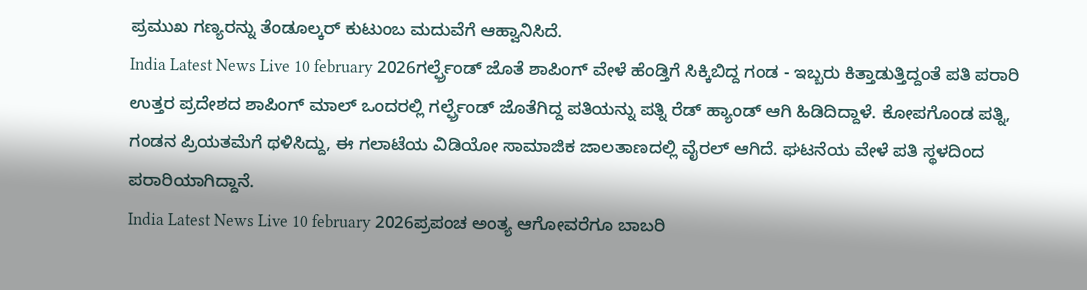ಪ್ರಮುಖ ಗಣ್ಯರನ್ನು ತೆಂಡೂಲ್ಕರ್ ಕುಟುಂಬ ಮದುವೆಗೆ ಆಹ್ವಾನಿಸಿದೆ.
India Latest News Live 10 february 2026ಗರ್ಲ್ಫ್ರೆಂಡ್ ಜೊತೆ ಶಾಪಿಂಗ್ ವೇಳೆ ಹೆಂಡ್ತಿಗೆ ಸಿಕ್ಕಿಬಿದ್ದ ಗಂಡ - ಇಬ್ಬರು ಕಿತ್ತಾಡುತ್ತಿದ್ದಂತೆ ಪತಿ ಪರಾರಿ
ಉತ್ತರ ಪ್ರದೇಶದ ಶಾಪಿಂಗ್ ಮಾಲ್ ಒಂದರಲ್ಲಿ ಗರ್ಲ್ಫ್ರೆಂಡ್ ಜೊತೆಗಿದ್ದ ಪತಿಯನ್ನು ಪತ್ನಿ ರೆಡ್ ಹ್ಯಾಂಡ್ ಆಗಿ ಹಿಡಿದಿದ್ದಾಳೆ. ಕೋಪಗೊಂಡ ಪತ್ನಿ, ಗಂಡನ ಪ್ರಿಯತಮೆಗೆ ಥಳಿಸಿದ್ದು, ಈ ಗಲಾಟೆಯ ವಿಡಿಯೋ ಸಾಮಾಜಿಕ ಜಾಲತಾಣದಲ್ಲಿ ವೈರಲ್ ಆಗಿದೆ. ಘಟನೆಯ ವೇಳೆ ಪತಿ ಸ್ಥಳದಿಂದ ಪರಾರಿಯಾಗಿದ್ದಾನೆ.
India Latest News Live 10 february 2026ಪ್ರಪಂಚ ಅಂತ್ಯ ಆಗೋವರೆಗೂ ಬಾಬರಿ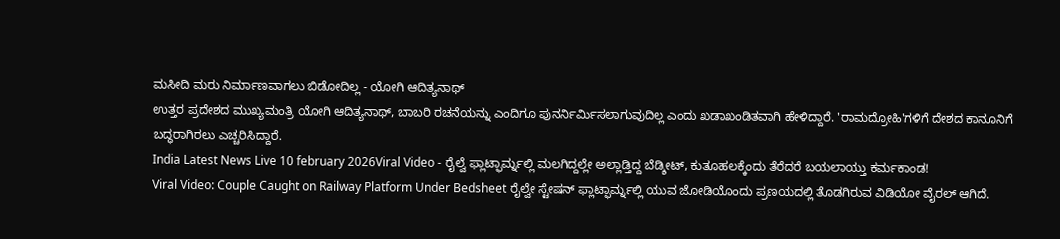ಮಸೀದಿ ಮರು ನಿರ್ಮಾಣವಾಗಲು ಬಿಡೋದಿಲ್ಲ - ಯೋಗಿ ಆದಿತ್ಯನಾಥ್
ಉತ್ತರ ಪ್ರದೇಶದ ಮುಖ್ಯಮಂತ್ರಿ ಯೋಗಿ ಆದಿತ್ಯನಾಥ್, ಬಾಬರಿ ರಚನೆಯನ್ನು ಎಂದಿಗೂ ಪುನರ್ನಿರ್ಮಿಸಲಾಗುವುದಿಲ್ಲ ಎಂದು ಖಡಾಖಂಡಿತವಾಗಿ ಹೇಳಿದ್ದಾರೆ. 'ರಾಮದ್ರೋಹಿ'ಗಳಿಗೆ ದೇಶದ ಕಾನೂನಿಗೆ ಬದ್ಧರಾಗಿರಲು ಎಚ್ಚರಿಸಿದ್ದಾರೆ.
India Latest News Live 10 february 2026Viral Video - ರೈಲ್ವೆ ಫ್ಲಾಟ್ಫಾರ್ಮ್ನಲ್ಲಿ ಮಲಗಿದ್ದಲ್ಲೇ ಅಲ್ಲಾಡ್ತಿದ್ದ ಬೆಡ್ಶೀಟ್, ಕುತೂಹಲಕ್ಕೆಂದು ತೆರೆದರೆ ಬಯಲಾಯ್ತು ಕರ್ಮಕಾಂಡ!
Viral Video: Couple Caught on Railway Platform Under Bedsheet ರೈಲ್ವೇ ಸ್ಟೇಷನ್ ಫ್ಲಾಟ್ಫಾರ್ಮ್ನಲ್ಲಿ ಯುವ ಜೋಡಿಯೊಂದು ಪ್ರಣಯದಲ್ಲಿ ತೊಡಗಿರುವ ವಿಡಿಯೋ ವೈರಲ್ ಆಗಿದೆ.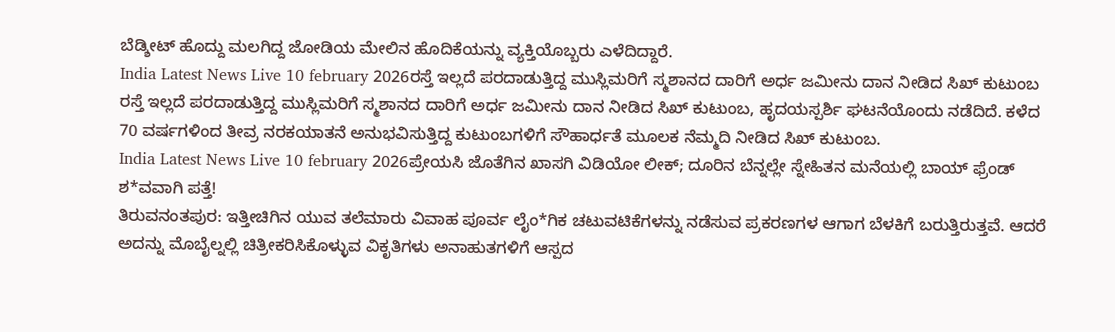ಬೆಡ್ಶೀಟ್ ಹೊದ್ದು ಮಲಗಿದ್ದ ಜೋಡಿಯ ಮೇಲಿನ ಹೊದಿಕೆಯನ್ನು ವ್ಯಕ್ತಿಯೊಬ್ಬರು ಎಳೆದಿದ್ದಾರೆ.
India Latest News Live 10 february 2026ರಸ್ತೆ ಇಲ್ಲದೆ ಪರದಾಡುತ್ತಿದ್ದ ಮುಸ್ಲಿಮರಿಗೆ ಸ್ಮಶಾನದ ದಾರಿಗೆ ಅರ್ಧ ಜಮೀನು ದಾನ ನೀಡಿದ ಸಿಖ್ ಕುಟುಂಬ
ರಸ್ತೆ ಇಲ್ಲದೆ ಪರದಾಡುತ್ತಿದ್ದ ಮುಸ್ಲಿಮರಿಗೆ ಸ್ಮಶಾನದ ದಾರಿಗೆ ಅರ್ಧ ಜಮೀನು ದಾನ ನೀಡಿದ ಸಿಖ್ ಕುಟುಂಬ, ಹೃದಯಸ್ಪರ್ಶಿ ಘಟನೆಯೊಂದು ನಡೆದಿದೆ. ಕಳೆದ 70 ವರ್ಷಗಳಿಂದ ತೀವ್ರ ನರಕಯಾತನೆ ಅನುಭವಿಸುತ್ತಿದ್ದ ಕುಟುಂಬಗಳಿಗೆ ಸೌಹಾರ್ಧತೆ ಮೂಲಕ ನೆಮ್ಮದಿ ನೀಡಿದ ಸಿಖ್ ಕುಟುಂಬ.
India Latest News Live 10 february 2026ಪ್ರೇಯಸಿ ಜೊತೆಗಿನ ಖಾಸಗಿ ವಿಡಿಯೋ ಲೀಕ್; ದೂರಿನ ಬೆನ್ನಲ್ಲೇ ಸ್ನೇಹಿತನ ಮನೆಯಲ್ಲಿ ಬಾಯ್ ಫ್ರೆಂಡ್ ಶ*ವವಾಗಿ ಪತ್ತೆ!
ತಿರುವನಂತಪುರ: ಇತ್ತೀಚಿಗಿನ ಯುವ ತಲೆಮಾರು ವಿವಾಹ ಪೂರ್ವ ಲೈಂ*ಗಿಕ ಚಟುವಟಿಕೆಗಳನ್ನು ನಡೆಸುವ ಪ್ರಕರಣಗಳ ಆಗಾಗ ಬೆಳಕಿಗೆ ಬರುತ್ತಿರುತ್ತವೆ. ಆದರೆ ಅದನ್ನು ಮೊಬೈಲ್ನಲ್ಲಿ ಚಿತ್ರೀಕರಿಸಿಕೊಳ್ಳುವ ವಿಕೃತಿಗಳು ಅನಾಹುತಗಳಿಗೆ ಆಸ್ಪದ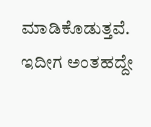ಮಾಡಿಕೊಡುತ್ತವೆ. ಇದೀಗ ಅಂತಹದ್ದೇ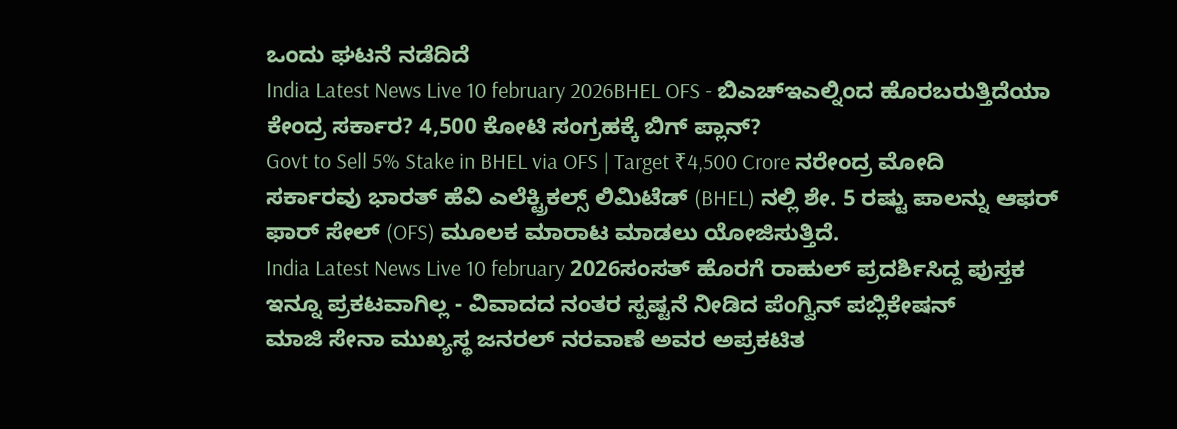ಒಂದು ಘಟನೆ ನಡೆದಿದೆ
India Latest News Live 10 february 2026BHEL OFS - ಬಿಎಚ್ಇಎಲ್ನಿಂದ ಹೊರಬರುತ್ತಿದೆಯಾ ಕೇಂದ್ರ ಸರ್ಕಾರ? 4,500 ಕೋಟಿ ಸಂಗ್ರಹಕ್ಕೆ ಬಿಗ್ ಪ್ಲಾನ್?
Govt to Sell 5% Stake in BHEL via OFS | Target ₹4,500 Crore ನರೇಂದ್ರ ಮೋದಿ ಸರ್ಕಾರವು ಭಾರತ್ ಹೆವಿ ಎಲೆಕ್ಟ್ರಿಕಲ್ಸ್ ಲಿಮಿಟೆಡ್ (BHEL) ನಲ್ಲಿ ಶೇ. 5 ರಷ್ಟು ಪಾಲನ್ನು ಆಫರ್ ಫಾರ್ ಸೇಲ್ (OFS) ಮೂಲಕ ಮಾರಾಟ ಮಾಡಲು ಯೋಜಿಸುತ್ತಿದೆ.
India Latest News Live 10 february 2026ಸಂಸತ್ ಹೊರಗೆ ರಾಹುಲ್ ಪ್ರದರ್ಶಿಸಿದ್ದ ಪುಸ್ತಕ ಇನ್ನೂ ಪ್ರಕಟವಾಗಿಲ್ಲ - ವಿವಾದದ ನಂತರ ಸ್ಪಷ್ಟನೆ ನೀಡಿದ ಪೆಂಗ್ವಿನ್ ಪಬ್ಲಿಕೇಷನ್
ಮಾಜಿ ಸೇನಾ ಮುಖ್ಯಸ್ಥ ಜನರಲ್ ನರವಾಣೆ ಅವರ ಅಪ್ರಕಟಿತ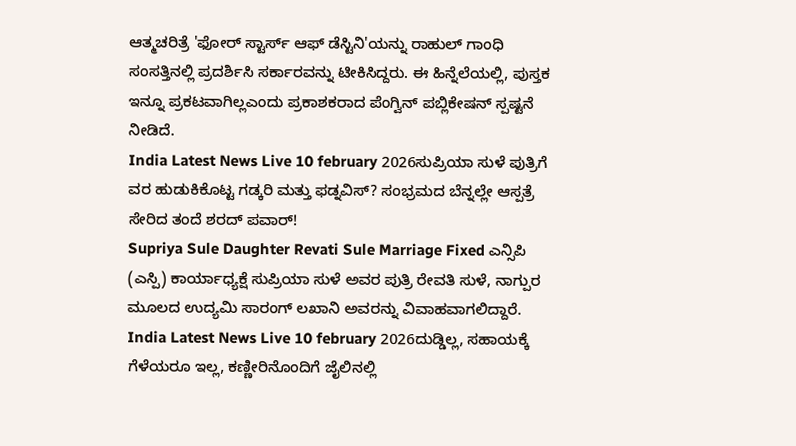ಆತ್ಮಚರಿತ್ರೆ 'ಫೋರ್ ಸ್ಟಾರ್ಸ್ ಆಫ್ ಡೆಸ್ಟಿನಿ'ಯನ್ನು ರಾಹುಲ್ ಗಾಂಧಿ ಸಂಸತ್ತಿನಲ್ಲಿ ಪ್ರದರ್ಶಿಸಿ ಸರ್ಕಾರವನ್ನು ಟೀಕಿಸಿದ್ದರು. ಈ ಹಿನ್ನೆಲೆಯಲ್ಲಿ, ಪುಸ್ತಕ ಇನ್ನೂ ಪ್ರಕಟವಾಗಿಲ್ಲಎಂದು ಪ್ರಕಾಶಕರಾದ ಪೆಂಗ್ವಿನ್ ಪಬ್ಲಿಕೇಷನ್ ಸ್ಪಷ್ಟನೆ ನೀಡಿದೆ.
India Latest News Live 10 february 2026ಸುಪ್ರಿಯಾ ಸುಳೆ ಪುತ್ರಿಗೆ ವರ ಹುಡುಕಿಕೊಟ್ಟ ಗಡ್ಕರಿ ಮತ್ತು ಫಡ್ನವಿಸ್? ಸಂಭ್ರಮದ ಬೆನ್ನಲ್ಲೇ ಆಸ್ಪತ್ರೆ ಸೇರಿದ ತಂದೆ ಶರದ್ ಪವಾರ್!
Supriya Sule Daughter Revati Sule Marriage Fixed ಎನ್ಸಿಪಿ (ಎಸ್ಪಿ) ಕಾರ್ಯಾಧ್ಯಕ್ಷೆ ಸುಪ್ರಿಯಾ ಸುಳೆ ಅವರ ಪುತ್ರಿ ರೇವತಿ ಸುಳೆ, ನಾಗ್ಪುರ ಮೂಲದ ಉದ್ಯಮಿ ಸಾರಂಗ್ ಲಖಾನಿ ಅವರನ್ನು ವಿವಾಹವಾಗಲಿದ್ದಾರೆ.
India Latest News Live 10 february 2026ದುಡ್ಡಿಲ್ಲ, ಸಹಾಯಕ್ಕೆ ಗೆಳೆಯರೂ ಇಲ್ಲ, ಕಣ್ಣೀರಿನೊಂದಿಗೆ ಜೈಲಿನಲ್ಲಿ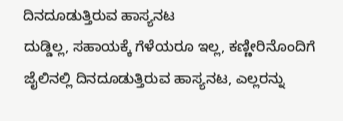ದಿನದೂಡುತ್ತಿರುವ ಹಾಸ್ಯನಟ
ದುಡ್ಡಿಲ್ಲ, ಸಹಾಯಕ್ಕೆ ಗೆಳೆಯರೂ ಇಲ್ಲ, ಕಣ್ಣೀರಿನೊಂದಿಗೆ ಜೈಲಿನಲ್ಲಿ ದಿನದೂಡುತ್ತಿರುವ ಹಾಸ್ಯನಟ, ಎಲ್ಲರನ್ನು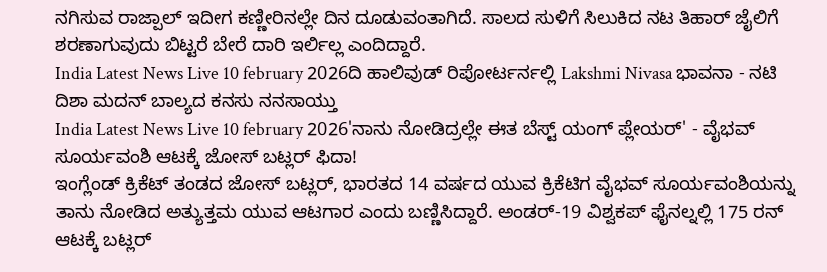ನಗಿಸುವ ರಾಜ್ಪಾಲ್ ಇದೀಗ ಕಣ್ಣೀರಿನಲ್ಲೇ ದಿನ ದೂಡುವಂತಾಗಿದೆ. ಸಾಲದ ಸುಳಿಗೆ ಸಿಲುಕಿದ ನಟ ತಿಹಾರ್ ಜೈಲಿಗೆ ಶರಣಾಗುವುದು ಬಿಟ್ಟರೆ ಬೇರೆ ದಾರಿ ಇರ್ಲಿಲ್ಲ ಎಂದಿದ್ದಾರೆ.
India Latest News Live 10 february 2026ದಿ ಹಾಲಿವುಡ್ ರಿಪೋರ್ಟರ್ನಲ್ಲಿ Lakshmi Nivasa ಭಾವನಾ - ನಟಿ ದಿಶಾ ಮದನ್ ಬಾಲ್ಯದ ಕನಸು ನನಸಾಯ್ತು
India Latest News Live 10 february 2026'ನಾನು ನೋಡಿದ್ರಲ್ಲೇ ಈತ ಬೆಸ್ಟ್ ಯಂಗ್ ಪ್ಲೇಯರ್' - ವೈಭವ್ ಸೂರ್ಯವಂಶಿ ಆಟಕ್ಕೆ ಜೋಸ್ ಬಟ್ಲರ್ ಫಿದಾ!
ಇಂಗ್ಲೆಂಡ್ ಕ್ರಿಕೆಟ್ ತಂಡದ ಜೋಸ್ ಬಟ್ಲರ್, ಭಾರತದ 14 ವರ್ಷದ ಯುವ ಕ್ರಿಕೆಟಿಗ ವೈಭವ್ ಸೂರ್ಯವಂಶಿಯನ್ನು ತಾನು ನೋಡಿದ ಅತ್ಯುತ್ತಮ ಯುವ ಆಟಗಾರ ಎಂದು ಬಣ್ಣಿಸಿದ್ದಾರೆ. ಅಂಡರ್-19 ವಿಶ್ವಕಪ್ ಫೈನಲ್ನಲ್ಲಿ 175 ರನ್ ಆಟಕ್ಕೆ ಬಟ್ಲರ್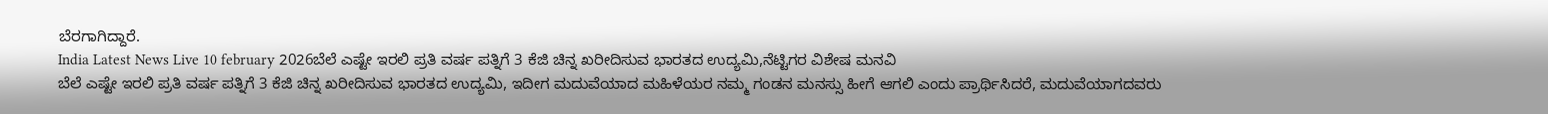ಬೆರಗಾಗಿದ್ದಾರೆ.
India Latest News Live 10 february 2026ಬೆಲೆ ಎಷ್ಟೇ ಇರಲಿ ಪ್ರತಿ ವರ್ಷ ಪತ್ನಿಗೆ 3 ಕೆಜಿ ಚಿನ್ನ ಖರೀದಿಸುವ ಭಾರತದ ಉದ್ಯಮಿ,ನೆಟ್ಟಿಗರ ವಿಶೇಷ ಮನವಿ
ಬೆಲೆ ಎಷ್ಟೇ ಇರಲಿ ಪ್ರತಿ ವರ್ಷ ಪತ್ನಿಗೆ 3 ಕೆಜಿ ಚಿನ್ನ ಖರೀದಿಸುವ ಭಾರತದ ಉದ್ಯಮಿ, ಇದೀಗ ಮದುವೆಯಾದ ಮಹಿಳೆಯರ ನಮ್ಮ ಗಂಡನ ಮನಸ್ಸು ಹೀಗೆ ಆಗಲಿ ಎಂದು ಪ್ರಾರ್ಥಿಸಿದರೆ, ಮದುವೆಯಾಗದವರು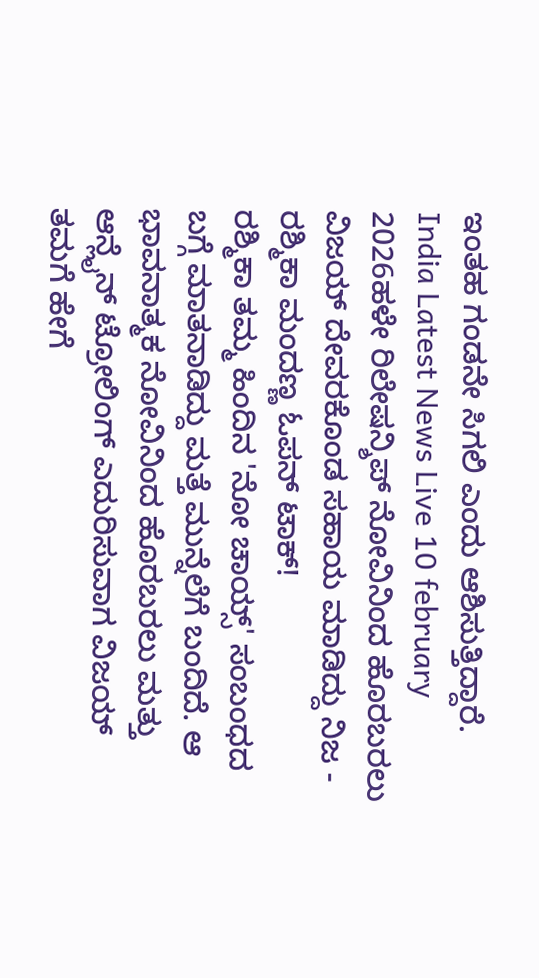ಇಂತಹ ಗಂಡನೇ ಸಿಗಲಿ ಎಂದು ಆಶಿಸುತ್ತಿದ್ದಾರೆ.
India Latest News Live 10 february 2026ಹಳೇ ರಿಲೇಷನ್ಶಿಪ್ ನೋವಿನಿಂದ ಹೊರಬರಲು ವಿಜಯ್ ದೇವರಕೊಂಡ ಸಹಾಯ ಮಾಡಿದ್ದು ನಿಜ - ರಶ್ಮಿಕಾ ಮಂದಣ್ಣ ಓಪನ್ ಟಾಕ್!
ರಶ್ಮಿಕಾ ತಮ್ಮ ಹಿಂದಿನ 'ನೋ ಚಾಯ್ಸ್' ಸಂಬಂಧದ ಬಗ್ಗೆ ಮಾತನಾಡಿದ್ದು ಮತ್ತೆ ಮುನ್ನೆಲೆಗೆ ಬಂದಿದೆ. ಆ ಭಾವನಾತ್ಮಕ ನೋವಿನಿಂದ ಹೊರಬರಲು ಮತ್ತು ಆನ್ಲೈನ್ ಟ್ರೋಲಿಂಗ್ ಎದುರಿಸುವಾಗ ವಿಜಯ್ ತಮಗೆ ಹೇಗೆ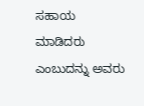ಸಹಾಯ ಮಾಡಿದರು ಎಂಬುದನ್ನು ಅವರು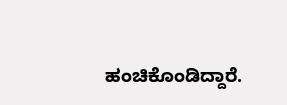ಹಂಚಿಕೊಂಡಿದ್ದಾರೆ.